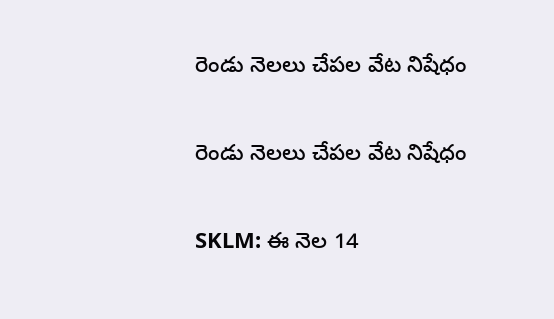రెండు నెలలు చేపల వేట నిషేధం

రెండు నెలలు చేపల వేట నిషేధం

SKLM: ఈ నెల 14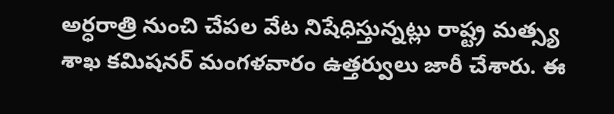అర్ధరాత్రి నుంచి చేపల వేట నిషేధిస్తున్నట్లు రాష్ట్ర మత్స్య శాఖ కమిషనర్ మంగళవారం ఉత్తర్వులు జారీ చేశారు. ఈ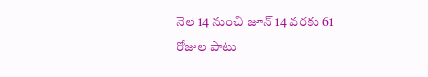నెల 14 నుంచి జూన్ 14 వరకు 61 రోజుల పాటు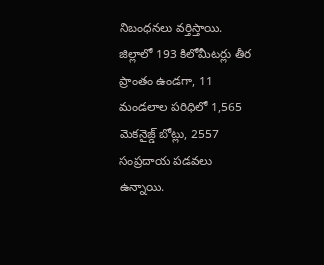నిబంధనలు వర్తిస్తాయి. జిల్లాలో 193 కిలోమీటర్లు తీర ప్రాంతం ఉండగా, 11 మండలాల పరిధిలో 1,565 మెకనైజ్డ్ బోట్లు, 2557 సంప్రదాయ పడవలు ఉన్నాయి.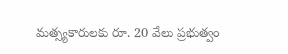మత్స్యకారులకు రూ. 20 వేలు ప్రభుత్వం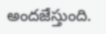అందజేస్తుంది.